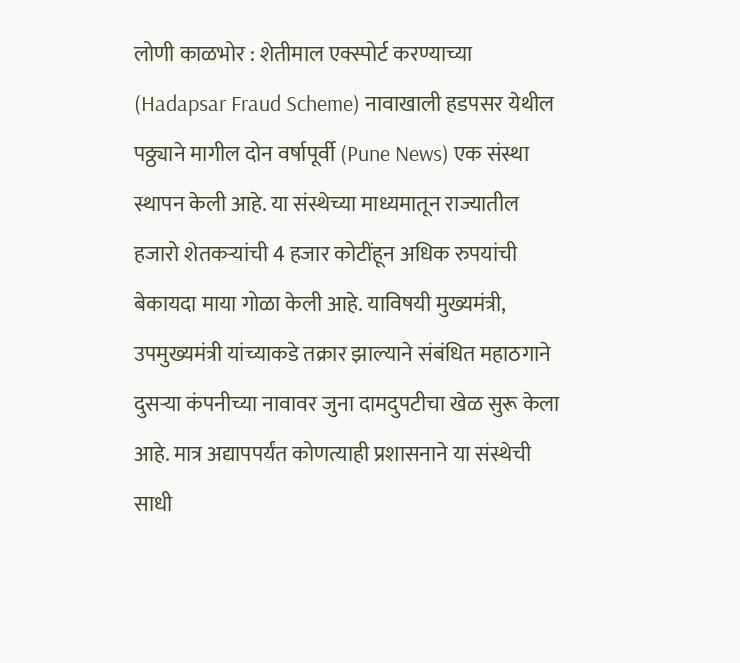लोणी काळभोर : शेतीमाल एक्स्पोर्ट करण्याच्या (Hadapsar Fraud Scheme) नावाखाली हडपसर येथील पठ्ठ्याने मागील दोन वर्षापूर्वी (Pune News) एक संस्था स्थापन केली आहे. या संस्थेच्या माध्यमातून राज्यातील हजारो शेतकऱ्यांची 4 हजार कोटींहून अधिक रुपयांची बेकायदा माया गोळा केली आहे. याविषयी मुख्यमंत्री, उपमुख्यमंत्री यांच्याकडे तक्रार झाल्याने संबंधित महाठगाने दुसऱ्या कंपनीच्या नावावर जुना दामदुपटीचा खेळ सुरू केला आहे. मात्र अद्यापपर्यंत कोणत्याही प्रशासनाने या संस्थेची साधी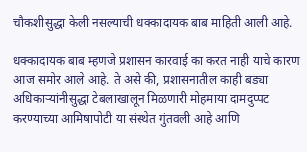चौकशीसुद्धा केली नसल्याची धक्कादायक बाब माहिती आली आहे.

धक्कादायक बाब म्हणजे प्रशासन कारवाई का करत नाही याचे कारण आज समोर आले आहे. ते असे की, प्रशासनातील काही बड्या अधिकाऱ्यांनीसुद्धा टेबलाखालून मिळणारी मोहमाया दामदुप्पट करण्याच्या आमिषापोटी या संस्थेत गुंतवली आहे आणि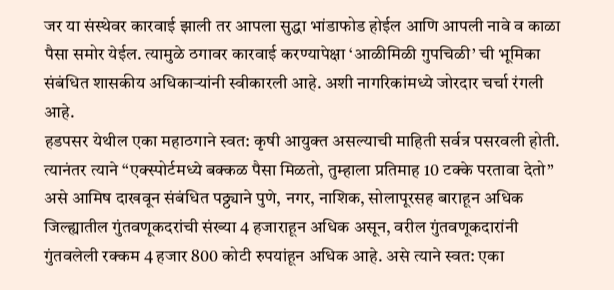जर या संस्थेवर कारवाई झाली तर आपला सुद्धा भांडाफोड होईल आणि आपली नावे व काळा पैसा समोर येईल. त्यामुळे ठगावर कारवाई करण्यापेक्षा ‘आळीमिळी गुपचिळी’ ची भूमिका संबंधित शासकीय अधिकाऱ्यांनी स्वीकारली आहे. अशी नागरिकांमध्ये जोरदार चर्चा रंगली आहे.
हडपसर येथील एका महाठगाने स्वत: कृषी आयुक्त असल्याची माहिती सर्वत्र पसरवली होती. त्यानंतर त्याने “एक्स्पोर्टमध्ये बक्कळ पैसा मिळतो, तुम्हाला प्रतिमाह 10 टक्के परतावा देतो” असे आमिष दाखवून संबंधित पठ्ठ्याने पुणे, नगर, नाशिक, सोलापूरसह बाराहून अधिक जिल्ह्यातील गुंतवणूकदरांची संख्या 4 हजाराहून अधिक असून, वरील गुंतवणूकदारांनी गुंतवलेली रक्कम 4 हजार 800 कोटी रुपयांहून अधिक आहे. असे त्याने स्वत: एका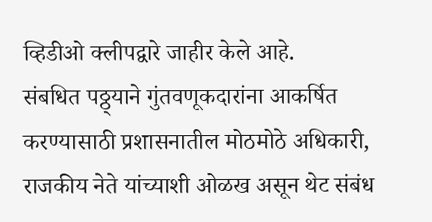व्हिडीओ क्लीपद्वारे जाहीर केले आहे.
संबधित पठ्ठ्याने गुंतवणूकदारांना आकर्षित करण्यासाठी प्रशासनातील मोठमोठे अधिकारी, राजकीय नेते यांच्याशी ओळख असून थेट संबंध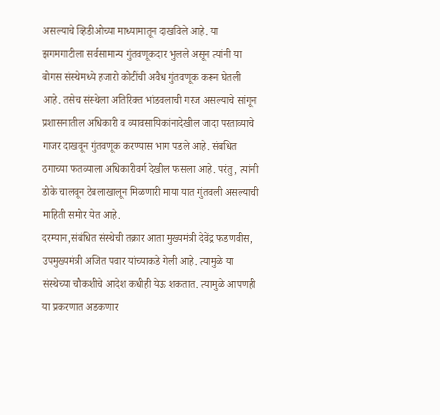असल्याचे व्हिडीओच्या माध्यामातून दाखविले आहे. या झगमगाटीला सर्वसामान्य गुंतवणूकदार भुलले असून त्यांनी या बोगस संस्थेमध्ये हजारो कोटींची अवैध गुंतवणूक करून घेतली आहे. तसेच संस्थेला अतिरिक्त भांडवलाची गरज असल्याचे सांगून प्रशासनातील अधिकारी व व्यावसायिकांनादेखील जादा परताव्याचे गाजर दाखवून गुंतवणूक करण्यास भाग पडले आहे. संबधित ठगाच्या फतव्याला अधिकारीवर्ग देखील फसला आहे. परंतु, त्यांनी डोके चालवून टेबलाखालून मिळणारी माया यात गुंतवली असल्याची माहिती समोर येत आहे.
दरम्यान,संबंधित संस्थेची तक्रार आता मुख्यमंत्री देवेंद्र फडणवीस, उपमुख्यमंत्री अजित पवार यांच्याकडे गेली आहे. त्यामुळे या संस्थेच्या चौकशीचे आदेश कधीही येऊ शकतात. त्यामुळे आपणही या प्रकरणात अडकणार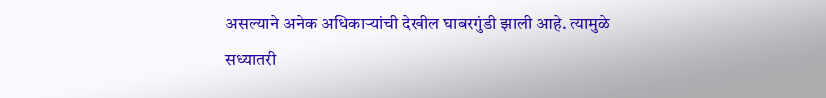असल्याने अनेक अधिकाऱ्यांची देखील घाबरगुंडी झाली आहे. त्यामुळे सध्यातरी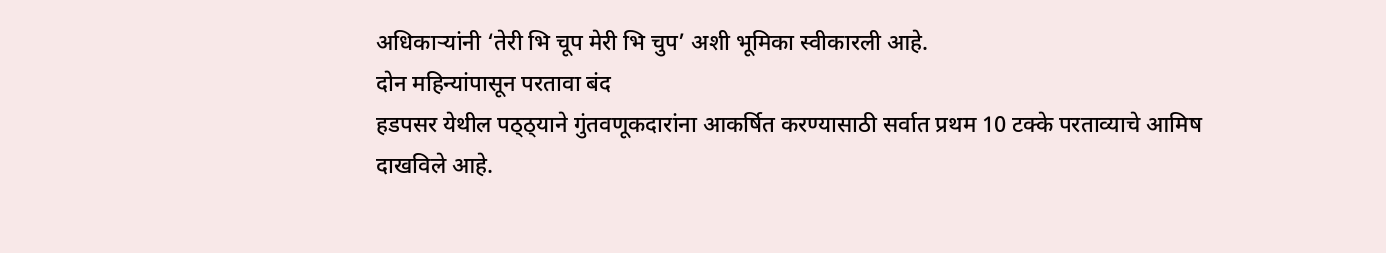अधिकाऱ्यांनी ‘तेरी भि चूप मेरी भि चुप’ अशी भूमिका स्वीकारली आहे.
दोन महिन्यांपासून परतावा बंद
हडपसर येथील पठ्ठ्याने गुंतवणूकदारांना आकर्षित करण्यासाठी सर्वात प्रथम 10 टक्के परताव्याचे आमिष दाखविले आहे.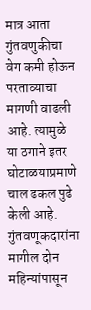मात्र आता गुंतवणुकीचा वेग कमी होऊन परताव्याचा मागणी वाढली आहे. त्यामुळे या ठगाने इतर घोटाळयाप्रमाणे चाल ढकल पुढे केली आहे. गुंतवणूकदारांना मागील दोन महिन्यांपासून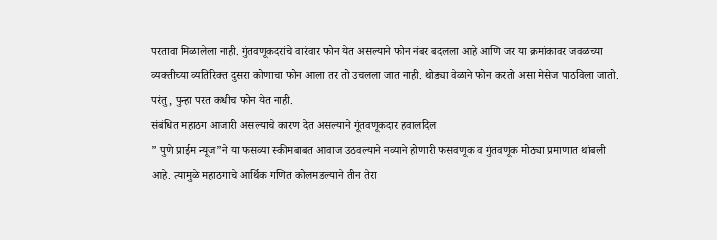परतावा मिळालेला नाही. गुंतवणूकदरांचे वारंवार फोन येत असल्याने फोन नंबर बदलला आहे आणि जर या क्रमांकावर जवळच्या व्यक्तीच्या व्यतिरिक्त दुसरा कोणाचा फोन आला तर तो उचलला जात नाही. थोड्या वेळाने फोन करतो असा मेसेज पाठविला जातो. परंतु, पुन्हा परत कधीच फोन येत नाही.
संबंधित महाठग आजारी असल्याचे कारण देत असल्याने गूंतवणूकदार हवालदिल
” पुणे प्राईम न्यूज”ने या फसव्या स्कीमबाबत आवाज उठवल्याने नव्याने होणारी फसवणूक व गुंतवणूक मोठ्या प्रमाणात थांबली आहे. त्यामुळे महाठगाचे आर्थिक गणित कोलमडल्याने तीन तेरा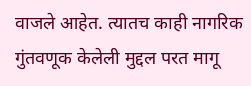वाजले आहेत. त्यातच काही नागरिक गुंतवणूक केलेली मुद्दल परत मागू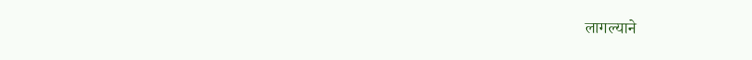लागल्याने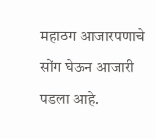महाठग आजारपणाचे सोंग घेऊन आजारी पडला आहे.